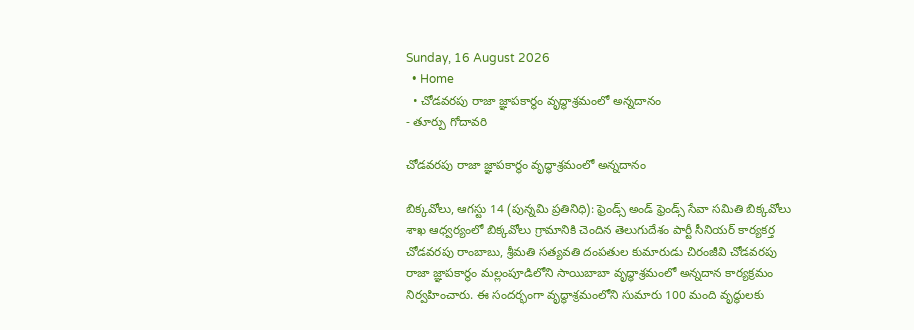Sunday, 16 August 2026
  • Home
  • చోడవరపు రాజా జ్ఞాపకార్థం వృద్ధాశ్రమంలో అన్నదానం
- తూర్పు గోదావరి

చోడవరపు రాజా జ్ఞాపకార్థం వృద్ధాశ్రమంలో అన్నదానం

బిక్కవోలు, ఆగస్టు 14 (పున్నమి ప్రతినిధి): ఫ్రెండ్స్ అండ్ ఫ్రెండ్స్ సేవా సమితి బిక్కవోలు శాఖ ఆధ్వర్యంలో బిక్కవోలు గ్రామానికి చెందిన తెలుగుదేశం పార్టీ సీనియర్ కార్యకర్త చోడవరపు రాంబాబు, శ్రీమతి సత్యవతి దంపతుల కుమారుడు చిరంజీవి చోడవరపు రాజా జ్ఞాపకార్థం మల్లంపూడిలోని సాయిబాబా వృద్ధాశ్రమంలో అన్నదాన కార్యక్రమం నిర్వహించారు. ఈ సందర్భంగా వృద్ధాశ్రమంలోని సుమారు 100 మంది వృద్ధులకు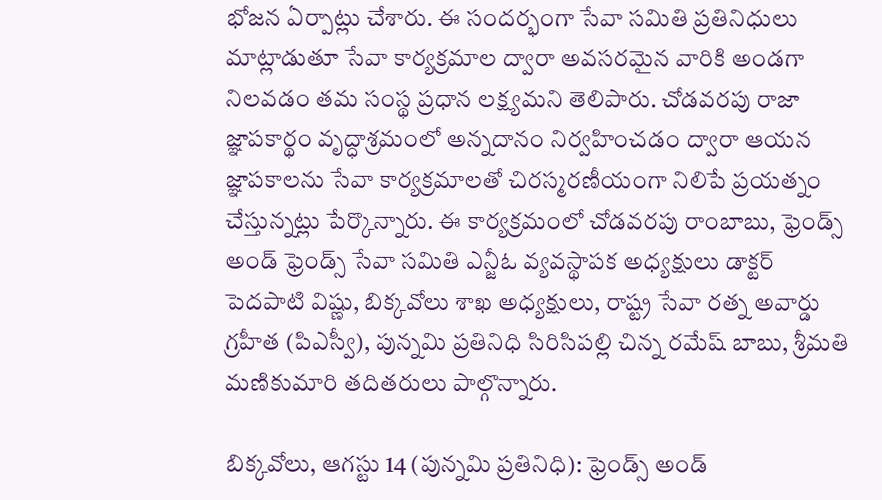భోజన ఏర్పాట్లు చేశారు. ఈ సందర్భంగా సేవా సమితి ప్రతినిధులు మాట్లాడుతూ సేవా కార్యక్రమాల ద్వారా అవసరమైన వారికి అండగా నిలవడం తమ సంస్థ ప్రధాన లక్ష్యమని తెలిపారు. చోడవరపు రాజా జ్ఞాపకార్థం వృద్ధాశ్రమంలో అన్నదానం నిర్వహించడం ద్వారా ఆయన జ్ఞాపకాలను సేవా కార్యక్రమాలతో చిరస్మరణీయంగా నిలిపే ప్రయత్నం చేస్తున్నట్లు పేర్కొన్నారు. ఈ కార్యక్రమంలో చోడవరపు రాంబాబు, ఫ్రెండ్స్ అండ్ ఫ్రెండ్స్ సేవా సమితి ఎన్జీఓ వ్యవస్థాపక అధ్యక్షులు డాక్టర్ పెదపాటి విష్ణు, బిక్కవోలు శాఖ అధ్యక్షులు, రాష్ట్ర సేవా రత్న అవార్డు గ్రహీత (పిఎస్వీ), పున్నమి ప్రతినిధి సిరిసిపల్లి చిన్న రమేష్ బాబు, శ్రీమతి మణికుమారి తదితరులు పాల్గొన్నారు.

బిక్కవోలు, ఆగస్టు 14 (పున్నమి ప్రతినిధి): ఫ్రెండ్స్ అండ్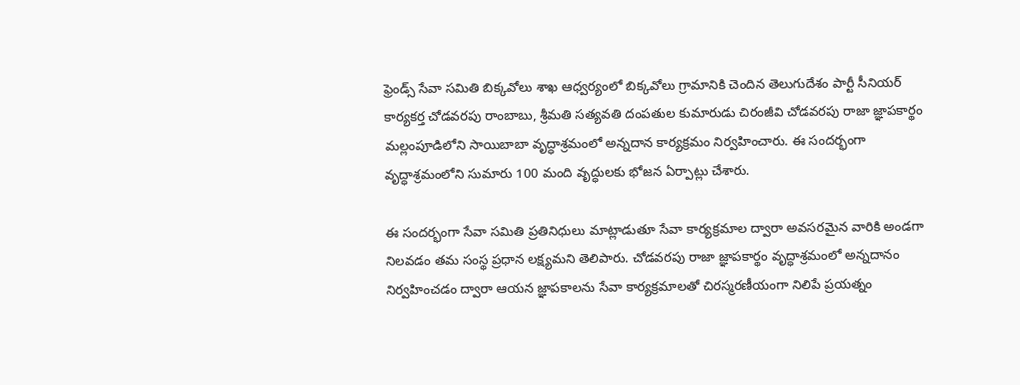ఫ్రెండ్స్ సేవా సమితి బిక్కవోలు శాఖ ఆధ్వర్యంలో బిక్కవోలు గ్రామానికి చెందిన తెలుగుదేశం పార్టీ సీనియర్ కార్యకర్త చోడవరపు రాంబాబు, శ్రీమతి సత్యవతి దంపతుల కుమారుడు చిరంజీవి చోడవరపు రాజా జ్ఞాపకార్థం మల్లంపూడిలోని సాయిబాబా వృద్ధాశ్రమంలో అన్నదాన కార్యక్రమం నిర్వహించారు. ఈ సందర్భంగా వృద్ధాశ్రమంలోని సుమారు 100 మంది వృద్ధులకు భోజన ఏర్పాట్లు చేశారు.

ఈ సందర్భంగా సేవా సమితి ప్రతినిధులు మాట్లాడుతూ సేవా కార్యక్రమాల ద్వారా అవసరమైన వారికి అండగా నిలవడం తమ సంస్థ ప్రధాన లక్ష్యమని తెలిపారు. చోడవరపు రాజా జ్ఞాపకార్థం వృద్ధాశ్రమంలో అన్నదానం నిర్వహించడం ద్వారా ఆయన జ్ఞాపకాలను సేవా కార్యక్రమాలతో చిరస్మరణీయంగా నిలిపే ప్రయత్నం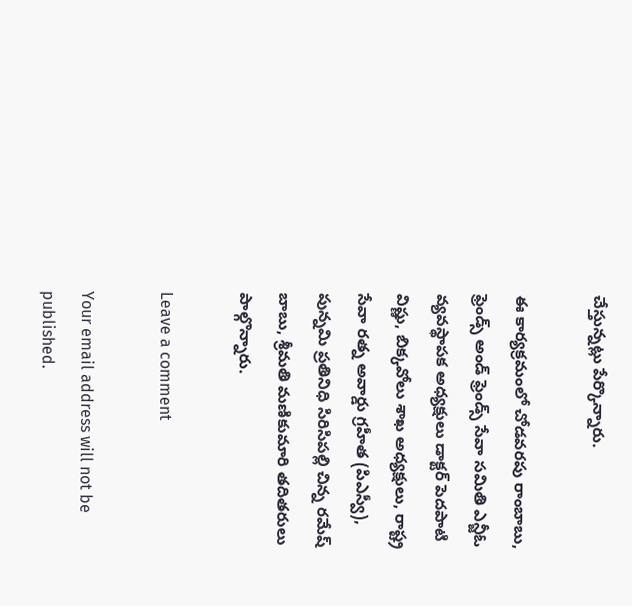చేస్తున్నట్లు పేర్కొన్నారు.

ఈ కార్యక్రమంలో చోడవరపు రాంబాబు, ఫ్రెండ్స్ అండ్ ఫ్రెండ్స్ సేవా సమితి ఎన్జీఓ వ్యవస్థాపక అధ్యక్షులు డాక్టర్ పెదపాటి విష్ణు, బిక్కవోలు శాఖ అధ్యక్షులు, రాష్ట్ర సేవా రత్న అవార్డు గ్రహీత (పిఎస్వీ), పున్నమి ప్రతినిధి సిరిసిపల్లి చిన్న రమేష్ బాబు, శ్రీమతి మణికుమారి తదితరులు పాల్గొన్నారు.

Leave a comment

Your email address will not be published.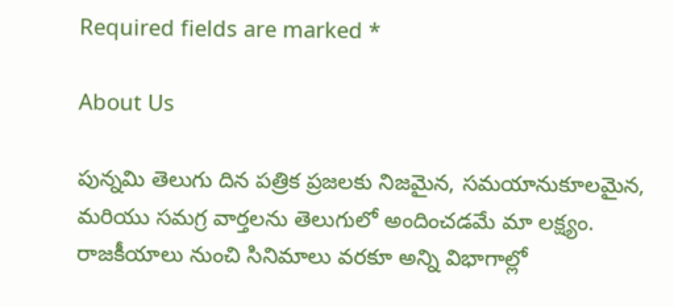Required fields are marked *

About Us

పున్నమి తెలుగు దిన పత్రిక ప్రజలకు నిజమైన, సమయానుకూలమైన, మరియు సమగ్ర వార్తలను తెలుగులో అందించడమే మా లక్ష్యం.
రాజకీయాలు నుంచి సినిమాలు వరకూ అన్ని విభాగాల్లో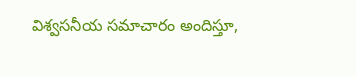విశ్వసనీయ సమాచారం అందిస్తూ,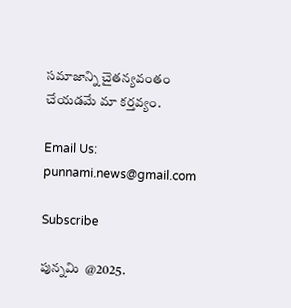సమాజాన్ని చైతన్యవంతం చేయడమే మా కర్తవ్యం.

Email Us: punnami.news@gmail.com

Subscribe

పున్నమి  @2025.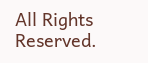All Rights Reserved.